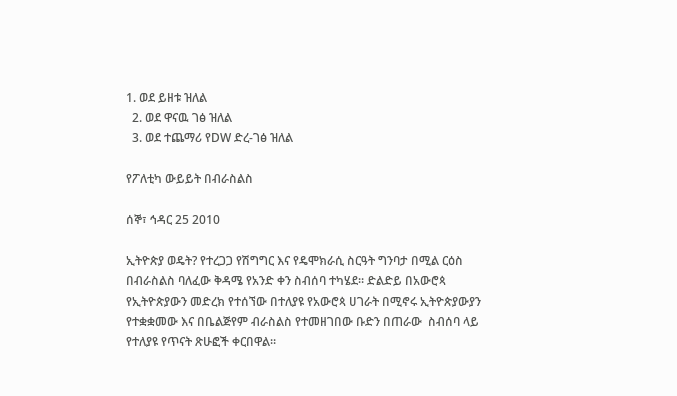1. ወደ ይዘቱ ዝለል
  2. ወደ ዋናዉ ገፅ ዝለል
  3. ወደ ተጨማሪ የDW ድረ-ገፅ ዝለል

የፖለቲካ ውይይት በብራስልስ

ሰኞ፣ ኅዳር 25 2010

ኢትዮጵያ ወዴት? የተረጋጋ የሽግግር እና የዴሞክራሲ ስርዓት ግንባታ በሚል ርዕስ በብራስልስ ባለፈው ቅዳሜ የአንድ ቀን ስብሰባ ተካሄደ። ድልድይ በአውሮጳ የኢትዮጵያውን መድረክ የተሰኘው በተለያዩ የአውሮጳ ሀገራት በሚኖሩ ኢትዮጵያውያን የተቋቋመው እና በቤልጅየም ብራስልስ የተመዘገበው ቡድን በጠራው  ስብሰባ ላይ የተለያዩ የጥናት ጽሁፎች ቀርበዋል።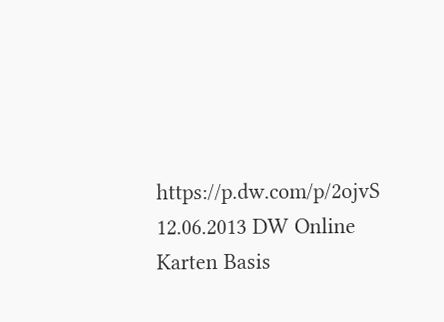https://p.dw.com/p/2ojvS
12.06.2013 DW Online Karten Basis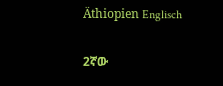Äthiopien Englisch

2ኛው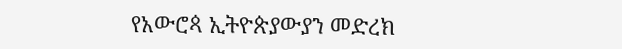የአውሮጳ ኢትዮጵያውያን መድረክ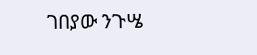ገበያው ንጉሤ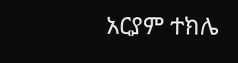አርያም ተክሌ